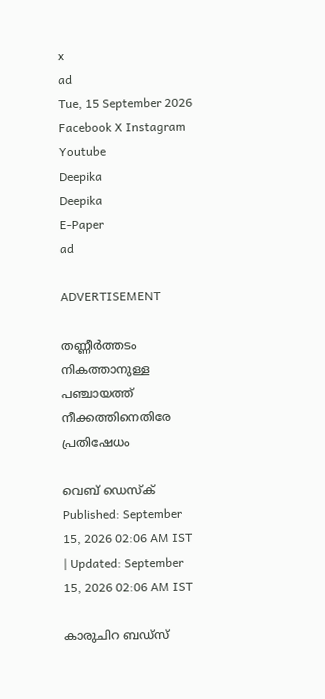x
ad
Tue, 15 September 2026
Facebook X Instagram Youtube
Deepika
Deepika
E-Paper
ad

ADVERTISEMENT

തണ്ണീർത്തടം നികത്താനുള്ള പഞ്ചായത്ത് നീക്കത്തിനെതിരേ പ്രതിഷേധം

വെബ് ഡെസ്ക്
Published: September 15, 2026 02:06 AM IST | Updated: September 15, 2026 02:06 AM IST

കാരുചിറ ബഡ്സ്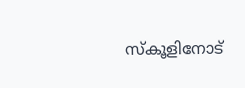സ്കൂളിനോട്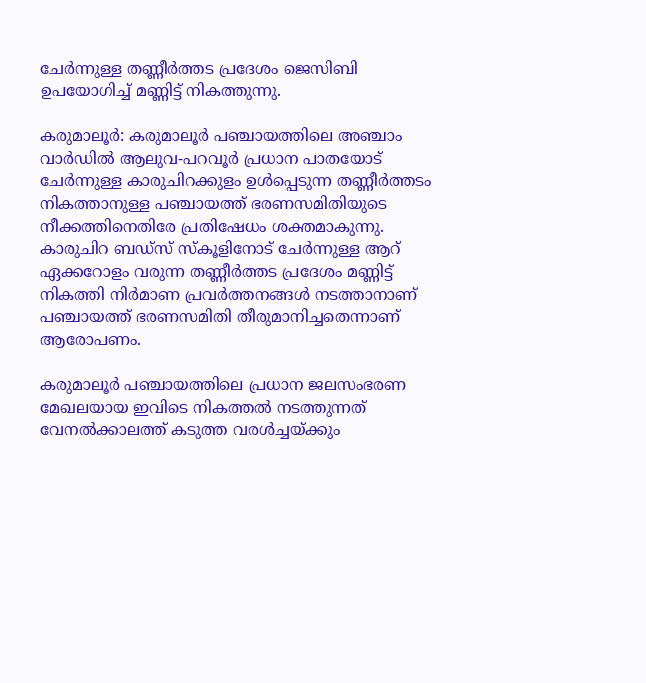ചേർന്നുള്ള തണ്ണീർത്തട പ്രദേശം ജെസിബി ഉപയോഗിച്ച് മണ്ണിട്ട് നികത്തുന്നു.

കരുമാലൂർ: കരുമാലൂർ പഞ്ചായത്തിലെ അഞ്ചാം വാർഡിൽ ആലുവ-പറവൂർ പ്രധാന പാതയോട് ചേർന്നുള്ള കാരുചിറക്കുളം ഉൾപ്പെടുന്ന തണ്ണീർത്തടം നികത്താനുള്ള പഞ്ചായത്ത് ഭരണസമിതിയുടെ നീക്കത്തിനെതിരേ പ്രതിഷേധം ശക്തമാകുന്നു. കാരുചിറ ബഡ്സ് സ്കൂളിനോട് ചേർന്നുള്ള ആറ് ഏക്കറോളം വരുന്ന തണ്ണീർത്തട പ്രദേശം മണ്ണിട്ട് നികത്തി നിർമാണ പ്രവർത്തനങ്ങൾ നടത്താനാണ് പഞ്ചായത്ത് ഭരണസമിതി തീരുമാനിച്ചതെന്നാണ് ആരോപണം.

കരുമാലൂർ പഞ്ചായത്തിലെ പ്രധാന ജലസംഭരണ മേഖലയായ ഇവിടെ നികത്തൽ നടത്തുന്നത് വേനൽക്കാലത്ത് കടുത്ത വരൾച്ചയ്ക്കും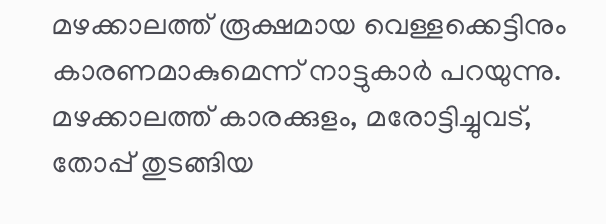മഴക്കാലത്ത് രൂക്ഷമായ വെള്ളക്കെട്ടിനും കാരണമാകുമെന്ന് നാട്ടുകാർ പറയുന്നു. മഴക്കാലത്ത് കാരക്കുളം, മരോട്ടിച്ചുവട്, തോപ്പ് തുടങ്ങിയ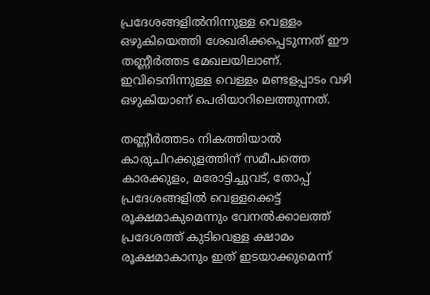പ്രദേശങ്ങളിൽനിന്നുള്ള വെള്ളം ഒഴുകിയെത്തി ശേഖരിക്കപ്പെടുന്നത് ഈ തണ്ണീർത്തട മേഖലയിലാണ്. ഇവിടെനിന്നുള്ള വെള്ളം മണ്ടളപ്പാടം വഴി ഒഴുകിയാണ് പെരിയാറിലെത്തുന്നത്.

തണ്ണീർത്തടം നികത്തിയാൽ കാരുചിറക്കുളത്തിന് സമീപത്തെ കാരക്കുളം, മരോട്ടിച്ചുവട്, തോപ്പ് പ്രദേശങ്ങളിൽ വെള്ളക്കെട്ട് രൂക്ഷമാകുമെന്നും വേനൽക്കാലത്ത് പ്രദേശത്ത് കുടിവെള്ള ക്ഷാമം രൂക്ഷമാകാനും ഇത് ഇടയാക്കുമെന്ന്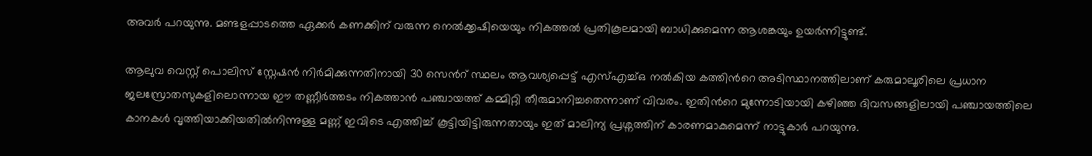അവർ പറയുന്നു. മണ്ടളപ്പാടത്തെ ഏക്കർ കണക്കിന് വരുന്ന നെൽക്കൃഷിയെയും നികത്തൽ പ്രതികൂലമായി ബാധിക്കുമെന്ന ആശങ്കയും ഉയർന്നിട്ടുണ്ട്.

ആലുവ വെസ്റ്റ് പൊലിസ് സ്റ്റേഷൻ നിർമിക്കുന്നതിനായി 30 സെന്‍റ് സ്ഥലം ആവശ്യപ്പെട്ട് എസ്എച്ച്ഒ നൽകിയ കത്തിന്‍റെ അടിസ്ഥാനത്തിലാണ് കരുമാലൂരിലെ പ്രധാന ജലസ്രോതസുകളിലൊന്നായ ഈ തണ്ണീർത്തടം നികത്താൻ പഞ്ചായത്ത് കമ്മിറ്റി തീരുമാനിച്ചതെന്നാണ് വിവരം. ഇതിന്‍റെ മുന്നോടിയായി കഴിഞ്ഞ ദിവസങ്ങളിലായി പഞ്ചായത്തിലെ കാനകൾ വൃത്തിയാക്കിയതിൽനിന്നുള്ള മണ്ണ് ഇവിടെ എത്തിച്ച് കൂട്ടിയിട്ടിരുന്നതായും ഇത് മാലിന്യ പ്രശ്നത്തിന് കാരണമാകുമെന്ന് നാട്ടുകാർ പറയുന്നു.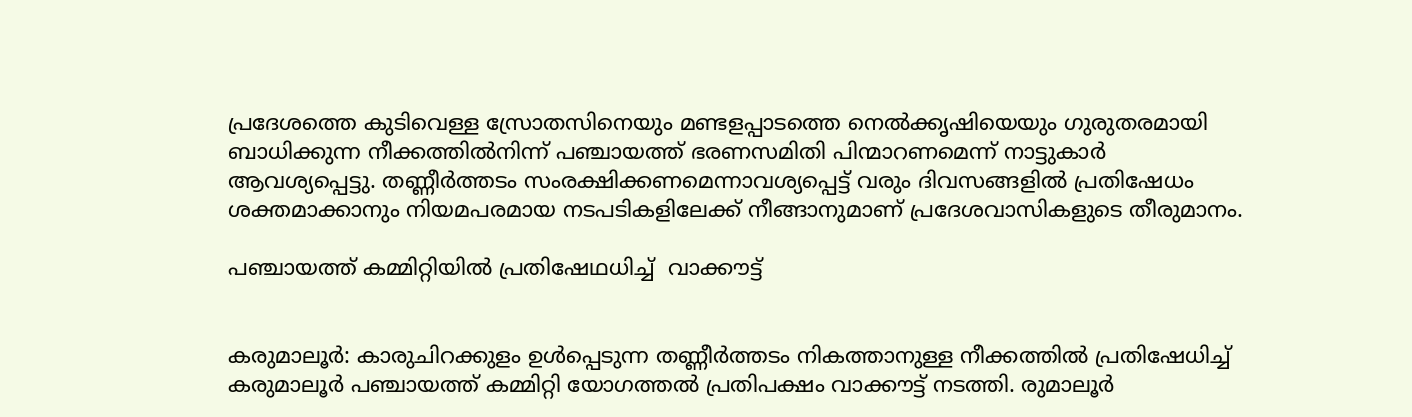പ്രദേശത്തെ കുടിവെള്ള സ്രോതസിനെയും മണ്ടളപ്പാടത്തെ നെൽക്കൃഷിയെയും ഗുരുതരമായി ബാധിക്കുന്ന നീക്കത്തിൽനിന്ന് പഞ്ചായത്ത് ഭരണസമിതി പിന്മാറണമെന്ന് നാട്ടുകാർ ആവശ്യപ്പെട്ടു. തണ്ണീർത്തടം സംരക്ഷിക്കണമെന്നാവശ്യപ്പെട്ട് വരും ദിവസങ്ങളിൽ പ്രതിഷേധം ശക്തമാക്കാനും നിയമപരമായ നടപടികളിലേക്ക് നീങ്ങാനുമാണ് പ്രദേശവാസികളുടെ തീരുമാനം.

പഞ്ചായത്ത് കമ്മിറ്റിയിൽ പ്രതിഷേഥധിച്ച്  വാക്കൗട്ട്


കരുമാലൂർ: കാരുചിറക്കുളം ഉൾപ്പെടുന്ന തണ്ണീർത്തടം നികത്താനുള്ള നീക്കത്തിൽ പ്രതിഷേധിച്ച് കരുമാലൂർ പഞ്ചായത്ത് കമ്മിറ്റി യോഗത്തൽ പ്രതിപക്ഷം വാക്കൗട്ട് നടത്തി. രുമാലൂർ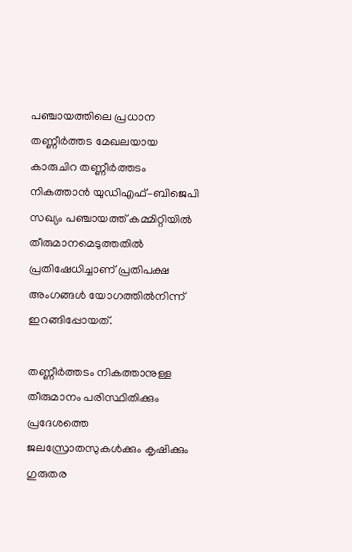പഞ്ചായത്തിലെ പ്രധാന തണ്ണീർത്തട മേഖലയായ കാരുചിറ തണ്ണീർത്തടം നികത്താൻ യുഡിഎഫ്–ബിജെപി സഖ്യം പഞ്ചായത്ത് കമ്മിറ്റിയിൽ തീരുമാനമെടുത്തതിൽ പ്രതിഷേധിച്ചാണ് പ്രതിപക്ഷ അംഗങ്ങൾ യോഗത്തിൽനിന്ന് ഇറങ്ങിപ്പോയത്.

തണ്ണീർത്തടം നികത്താനുള്ള തീരുമാനം പരിസ്ഥിതിക്കും പ്രദേശത്തെ ജലസ്രോതസുകൾക്കും കൃഷിക്കും ഗുരുതര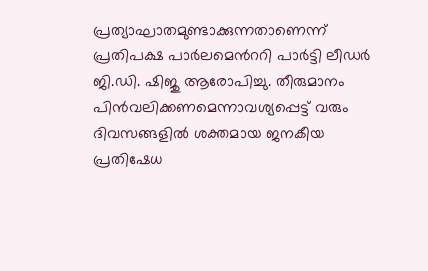പ്രത്യാഘാതമുണ്ടാക്കുന്നതാണെന്ന് പ്രതിപക്ഷ പാർലമെന്‍ററി പാർട്ടി ലീഡർ ജി.ഡി. ഷിജു ആരോപിച്ചു. തീരുമാനം പിൻവലിക്കണമെന്നാവശ്യപ്പെട്ട് വരും ദിവസങ്ങളിൽ ശക്തമായ ജനകീയ പ്രതിഷേധ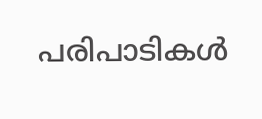പരിപാടികൾ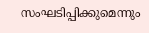സംഘടിപ്പിക്കുമെന്നും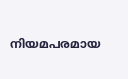നിയമപരമായ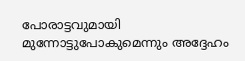പോരാട്ടവുമായി മുന്നോട്ടുപോകുമെന്നും അദ്ദേഹം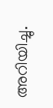അറിയിച്ചു.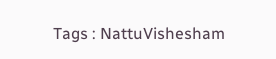Tags : NattuVishesham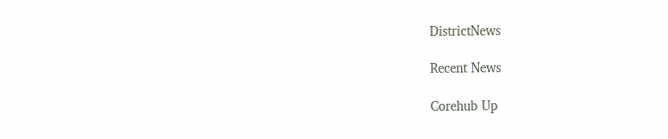DistrictNews

Recent News

Corehub Up